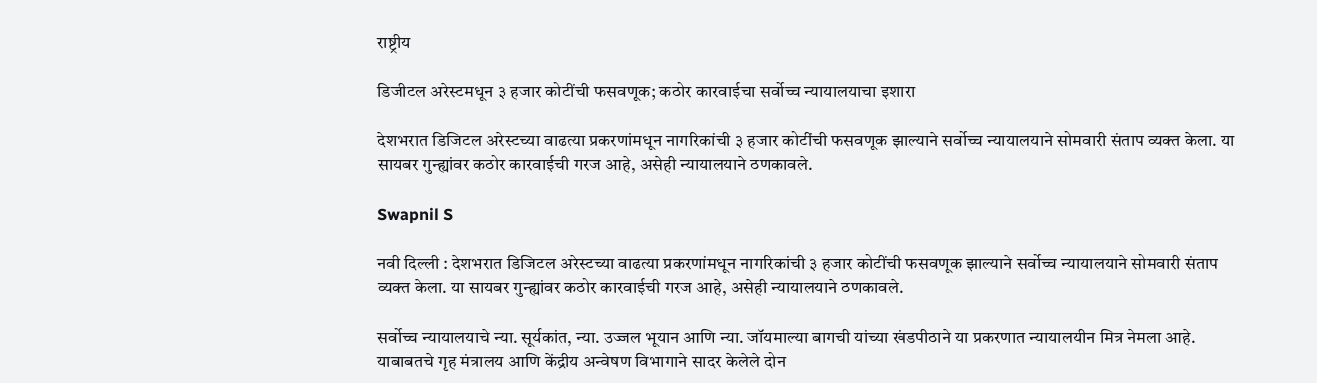राष्ट्रीय

डिजीटल अरेस्टमधून ३ हजार कोटींची फसवणूक; कठोर कारवाईचा सर्वोच्च न्यायालयाचा इशारा

देशभरात डिजिटल अरेस्टच्या वाढत्या प्रकरणांमधून नागरिकांची ३ हजार कोटींची फसवणूक झाल्याने सर्वोच्च न्यायालयाने सोमवारी संताप व्यक्त केला. या सायबर गुन्ह्यांवर कठोर कारवाईची गरज आहे, असेही न्यायालयाने ठणकावले.

Swapnil S

नवी दिल्ली : देशभरात डिजिटल अरेस्टच्या वाढत्या प्रकरणांमधून नागरिकांची ३ हजार कोटींची फसवणूक झाल्याने सर्वोच्च न्यायालयाने सोमवारी संताप व्यक्त केला. या सायबर गुन्ह्यांवर कठोर कारवाईची गरज आहे, असेही न्यायालयाने ठणकावले.

सर्वोच्च न्यायालयाचे न्या. सूर्यकांत, न्या. उज्जल भूयान आणि न्या. जॉयमाल्या बागची यांच्या खंडपीठाने या प्रकरणात न्यायालयीन मित्र नेमला आहे. याबाबतचे गृह मंत्रालय आणि केंद्रीय अन्वेषण विभागाने सादर केलेले दोन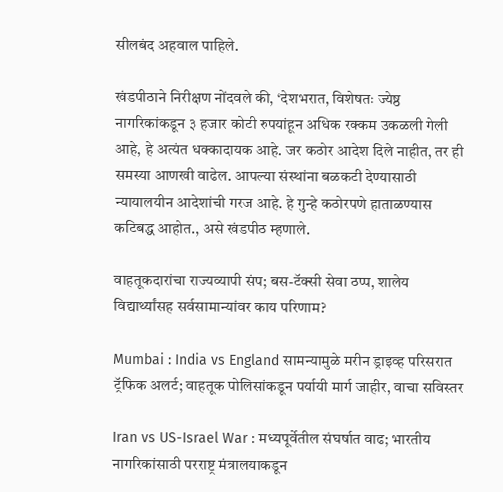सीलबंद अहवाल पाहिले.

खंडपीठाने निरीक्षण नोंदवले की, ‘देशभरात, विशेषतः ज्येष्ठ नागरिकांकडून ३ हजार कोटी रुपयांहून अधिक रक्कम उकळली गेली आहे, हे अत्यंत धक्कादायक आहे. जर कठोर आदेश दिले नाहीत, तर ही समस्या आणखी वाढेल. आपल्या संस्थांना बळकटी देण्यासाठी न्यायालयीन आदेशांची गरज आहे. हे गुन्हे कठोरपणे हाताळण्यास कटिबद्ध आहोत., असे खंडपीठ म्हणाले.

वाहतूकदारांचा राज्यव्यापी संप; बस-टॅक्सी सेवा ठप्प, शालेय विद्यार्थ्यांसह सर्वसामान्यांवर काय परिणाम?

Mumbai : India vs England सामन्यामुळे मरीन ड्राइव्ह परिसरात ट्रॅफिक अलर्ट; वाहतूक पोलिसांकडून पर्यायी मार्ग जाहीर, वाचा सविस्तर

Iran vs US-Israel War : मध्यपूर्वेतील संघर्षात वाढ; भारतीय नागरिकांसाठी परराष्ट्र मंत्रालयाकडून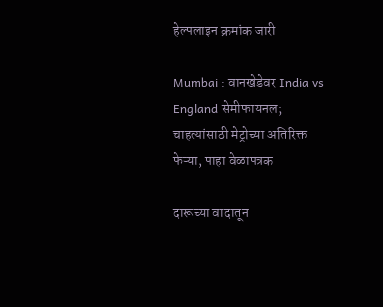हेल्पलाइन क्रमांक जारी

Mumbai : वानखेडेवर India vs England सेमीफायनल; चाहत्यांसाठी मेट्रोच्या अतिरिक्त फेऱ्या, पाहा वेळापत्रक

दारूच्या वादातून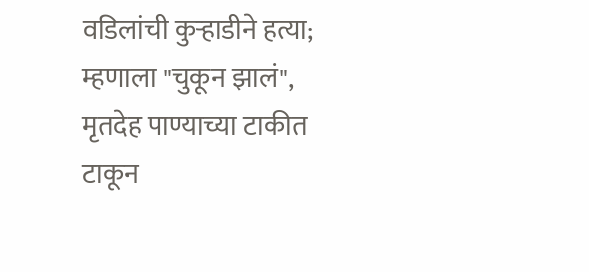वडिलांची कुऱ्हाडीने हत्या; म्हणाला "चुकून झालं", मृतदेह पाण्याच्या टाकीत टाकून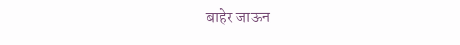बाहेर जाऊन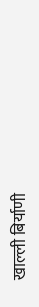खाल्ली बिर्याणी